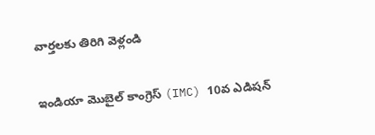వార్తలకు తిరిగి వెళ్లండి

ఇండియా మొబైల్ కాంగ్రెస్ (IMC) 10వ ఎడిషన్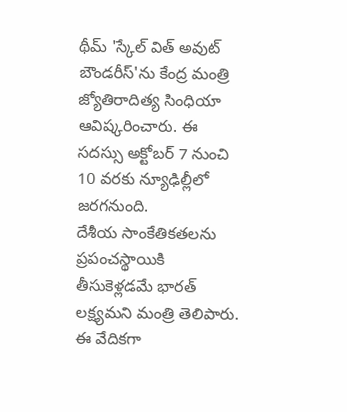థీమ్ 'స్కేల్ విత్ అవుట్ బౌండరీస్'ను కేంద్ర మంత్రి జ్యోతిరాదిత్య సింధియా ఆవిష్కరించారు. ఈ సదస్సు అక్టోబర్ 7 నుంచి 10 వరకు న్యూఢిల్లీలో జరగనుంది.
దేశీయ సాంకేతికతలను ప్రపంచస్థాయికి తీసుకెళ్లడమే భారత్ లక్ష్యమని మంత్రి తెలిపారు. ఈ వేదికగా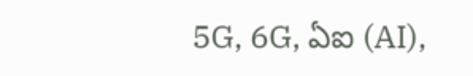5G, 6G, ఏఐ (AI),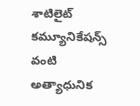శాటిలైట్ కమ్యూనికేషన్స్ వంటి అత్యాధునిక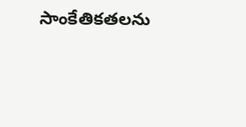సాంకేతికతలను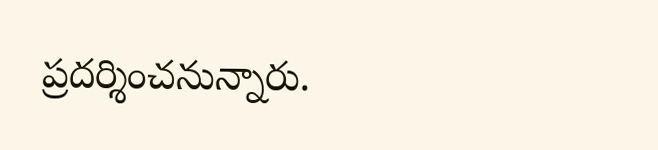ప్రదర్శించనున్నారు.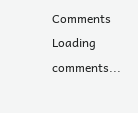Comments
Loading comments...